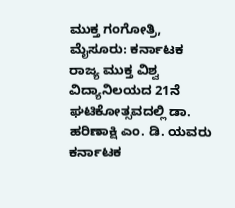ಮುಕ್ತ ಗಂಗೋತ್ರಿ, ಮೈಸೂರು: ಕರ್ನಾಟಕ ರಾಜ್ಯ ಮುಕ್ತ ವಿಶ್ವ ವಿದ್ಯಾನಿಲಯದ 21ನೆ ಘಟಿಕೋತ್ಸವದಲ್ಲಿ ಡಾ. ಹರಿಣಾಕ್ಷಿ ಎಂ. ಡಿ. ಯವರು ಕರ್ನಾಟಕ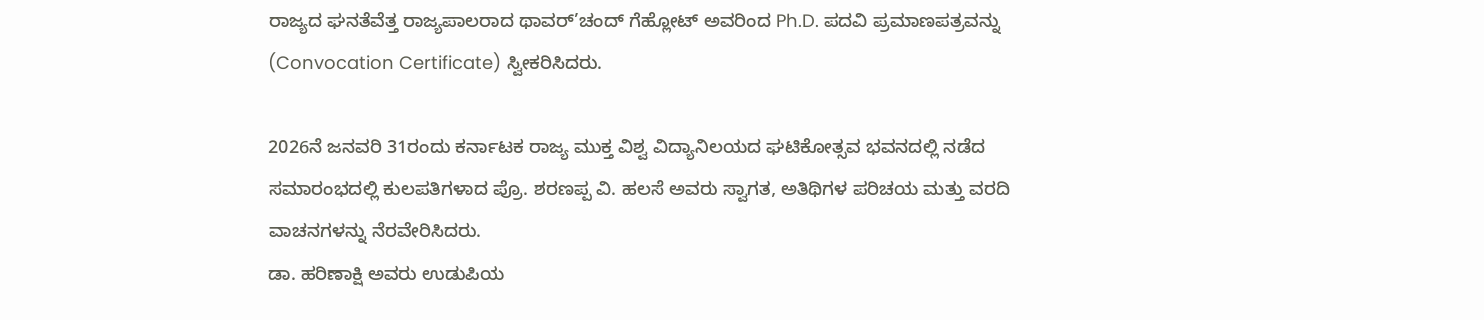ರಾಜ್ಯದ ಘನತೆವೆತ್ತ ರಾಜ್ಯಪಾಲರಾದ ಥಾವರ್’ಚಂದ್ ಗೆಹ್ಲೋಟ್ ಅವರಿಂದ Ph.D. ಪದವಿ ಪ್ರಮಾಣಪತ್ರವನ್ನು (Convocation Certificate) ಸ್ವೀಕರಿಸಿದರು.

2026ನೆ ಜನವರಿ 31ರಂದು ಕರ್ನಾಟಕ ರಾಜ್ಯ ಮುಕ್ತ ವಿಶ್ವ ವಿದ್ಯಾನಿಲಯದ ಘಟಿಕೋತ್ಸವ ಭವನದಲ್ಲಿ ನಡೆದ ಸಮಾರಂಭದಲ್ಲಿ ಕುಲಪತಿಗಳಾದ ಪ್ರೊ. ಶರಣಪ್ಪ ವಿ. ಹಲಸೆ ಅವರು ಸ್ವಾಗತ, ಅತಿಥಿಗಳ ಪರಿಚಯ ಮತ್ತು ವರದಿ ವಾಚನಗಳನ್ನು ನೆರವೇರಿಸಿದರು.
ಡಾ. ಹರಿಣಾಕ್ಷಿ ಅವರು ಉಡುಪಿಯ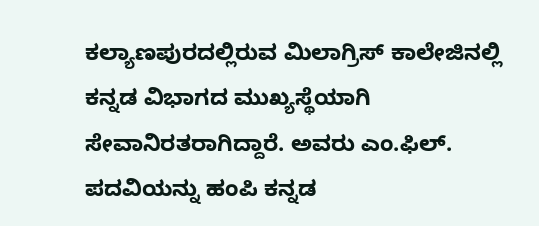ಕಲ್ಯಾಣಪುರದಲ್ಲಿರುವ ಮಿಲಾಗ್ರಿಸ್ ಕಾಲೇಜಿನಲ್ಲಿ ಕನ್ನಡ ವಿಭಾಗದ ಮುಖ್ಯಸ್ಥೆಯಾಗಿ ಸೇವಾನಿರತರಾಗಿದ್ದಾರೆ. ಅವರು ಎಂ.ಫಿಲ್. ಪದವಿಯನ್ನು ಹಂಪಿ ಕನ್ನಡ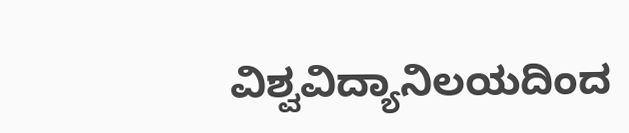ವಿಶ್ವವಿದ್ಯಾನಿಲಯದಿಂದ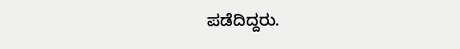ಪಡೆದಿದ್ದರು.